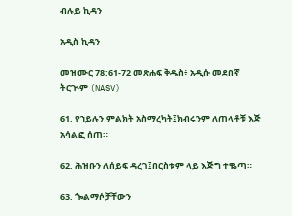ብሉይ ኪዳን

አዲስ ኪዳን

መዝሙር 78:61-72 መጽሐፍ ቅዱስ፥ አዲሱ መደበኛ ትርጒም (NASV)

61. የኀይሉን ምልክት አስማረካት፤ክብሩንም ለጠላቶቹ እጅ አሳልፎ ሰጠ።

62. ሕዝቡን ለሰይፍ ዳረገ፤በርስቱም ላይ እጅግ ተቈጣ።

63. ጐልማሶቻቸውን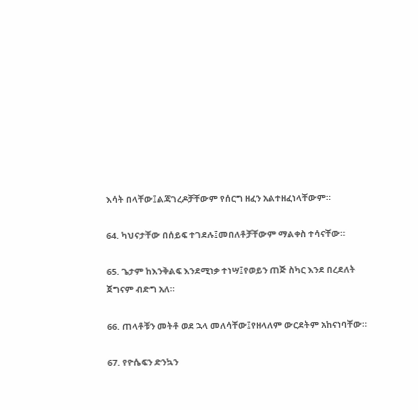እሳት በላቸው፤ልጃገረዶቻቸውም የሰርግ ዘፈን አልተዘፈነላቸውም።

64. ካህናታቸው በሰይፍ ተገደሉ፤መበለቶቻቸውም ማልቀስ ተሳናቸው።

65. ጌታም ከእንቅልፍ እንደሚነቃ ተነሣ፤የወይን ጠጅ ስካር እንደ በረደለት ጀግናም ብድግ አለ።

66. ጠላቶቹን መትቶ ወደ ኋላ መለሳቸው፤የዘላለም ውርደትም አከናነባቸው።

67. የዮሴፍን ድንኳን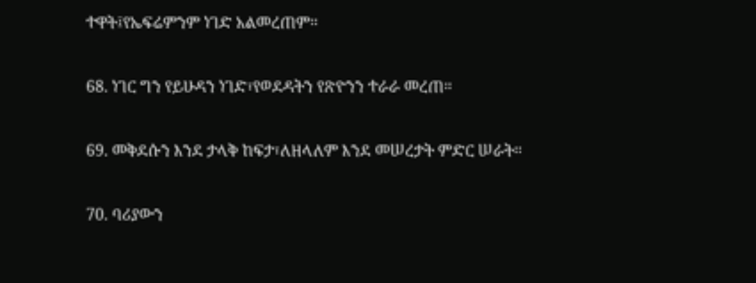ተዋት፤የኤፍሬምንም ነገድ አልመረጠም።

68. ነገር ግን የይሁዳን ነገድ፣የወደዳትን የጽዮንን ተራራ መረጠ።

69. መቅደሱን እንደ ታላቅ ከፍታ፣ለዘላለም እንደ መሠረታት ምድር ሠራት።

70. ባሪያውን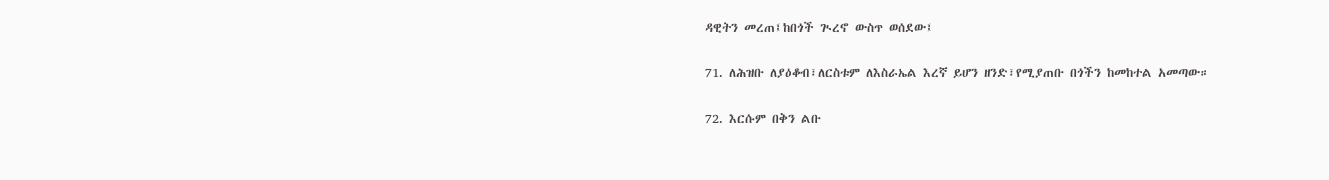ዳዊትን መረጠ፤ከበጎች ጒረኖ ውስጥ ወሰደው፤

71. ለሕዝቡ ለያዕቆብ፣ለርስቱም ለእስራኤል እረኛ ይሆን ዘንድ፣የሚያጠቡ በጎችን ከመከተል አመጣው።

72. እርሱም በቅን ልቡ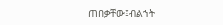ጠበቃቸው፤ብልኀት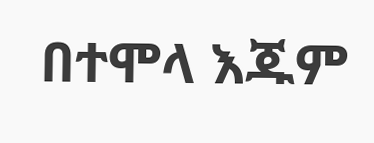በተሞላ እጁም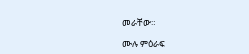መራቸው።

ሙሉ ምዕራፍ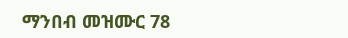ማንበብ መዝሙር 78